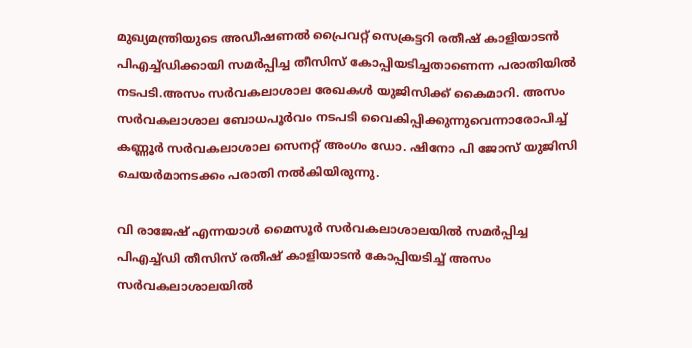മുഖ്യമന്ത്രിയുടെ അഡീഷണല്‍ പ്രൈവറ്റ് സെക്രട്ടറി രതീഷ് കാളിയാടൻ പിഎച്ച‌്‌ഡിക്കായി സമർപ്പിച്ച തീസിസ് കോപ്പിയടിച്ചതാണെന്ന പരാതിയില്‍ നടപടി.അസം സർവകലാശാല രേഖകള്‍ യുജിസിക്ക് കൈമാറി. അസം സർവകലാശാല ബോധപൂർവം നടപടി വൈകിപ്പിക്കുന്നുവെന്നാരോപിച്ച്‌ കണ്ണൂർ സർവകലാശാല സെനറ്റ് അംഗം ഡോ. ഷിനോ പി ജോസ് യുജിസി ചെയർമാനടക്കം പരാതി നല്‍കിയിരുന്നു.

വി രാജേഷ് എന്നയാള്‍ മൈസൂർ സർവകലാശാലയില്‍ സമർപ്പിച്ച പിഎച്ച്‌ഡി തീസിസ് രതീഷ് കാളിയാടൻ കോപ്പിയടിച്ച്‌ അസം സർവകലാശാലയില്‍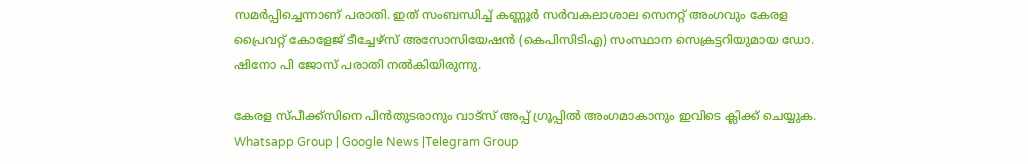സമർപ്പിച്ചെന്നാണ് പരാതി. ഇത് സംബന്ധിച്ച്‌ കണ്ണൂർ സർവകലാശാല സെനറ്റ് അംഗവും കേരള പ്രൈവറ്റ് കോളേജ് ടീച്ചേഴ്‌സ് അസോസിയേഷൻ (കെപിസിടിഎ) സംസ്ഥാന സെക്രട്ടറിയുമായ ഡോ. ഷിനോ പി ജോസ് പരാതി നല്‍കിയിരുന്നു.

കേരള സ്പീക്ക്സിനെ പിൻതുടരാനും വാട്സ് അപ്പ് ഗ്രൂപ്പിൽ അംഗമാകാനും ഇവിടെ ക്ലിക്ക് ചെയ്യുക. Whatsapp Group | Google News |Telegram Group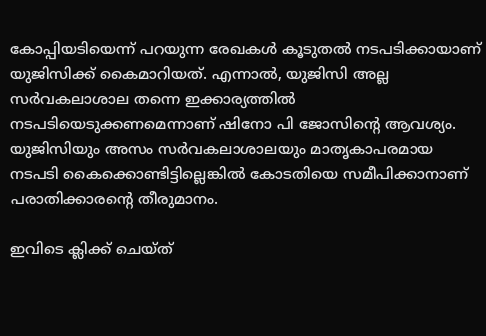കോപ്പിയടിയെന്ന് പറയുന്ന രേഖകള്‍ കൂടുതല്‍ നടപടിക്കായാണ് യുജിസിക്ക് കൈമാറിയത്. എന്നാല്‍, യുജിസി അല്ല സർവകലാശാല തന്നെ ഇക്കാര്യത്തില്‍ നടപടിയെടുക്കണമെന്നാണ് ഷിനോ പി ജോസിന്റെ ആവശ്യം. യുജിസിയും അസം സർവകലാശാലയും മാതൃകാപരമായ നടപടി കൈക്കൊണ്ടിട്ടില്ലെങ്കില്‍ കോടതിയെ സമീപിക്കാനാണ് പരാതിക്കാരന്റെ തീരുമാനം.

ഇവിടെ ക്ലിക്ക് ചെയ്ത്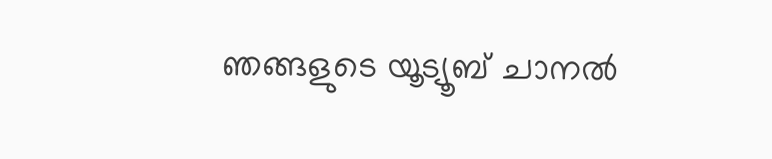ഞങ്ങളുടെ യൂട്യൂബ് ചാനൽ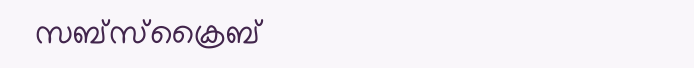സബ്സ്ക്രൈബ്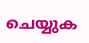ചെയ്യുക